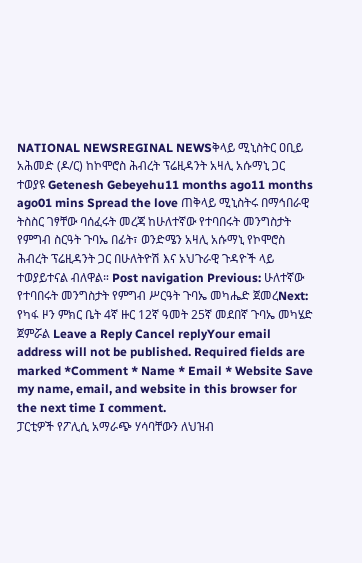NATIONAL NEWSREGINAL NEWSቅላይ ሚኒስትር ዐቢይ አሕመድ (ዶ/ር) ከኮሞሮስ ሕብረት ፕሬዚዳንት አዛሊ አሱማኒ ጋር ተወያዩ Getenesh Gebeyehu11 months ago11 months ago01 mins Spread the love ጠቅላይ ሚኒስትሩ በማኅበራዊ ትስስር ገፃቸው ባሰፈሩት መረጃ ከሁለተኛው የተባበሩት መንግስታት የምግብ ስርዓት ጉባኤ በፊት፣ ወንድሜን አዛሊ አሱማኒ የኮሞሮስ ሕብረት ፕሬዚዳንት ጋር በሁለትዮሽ እና አህጉራዊ ጉዳዮች ላይ ተወያይተናል ብለዋል። Post navigation Previous: ሁለተኛው የተባበሩት መንግስታት የምግብ ሥርዓት ጉባኤ መካሔድ ጀመረNext: የካፋ ዞን ምክር ቤት 4ኛ ዙር 12ኛ ዓመት 25ኛ መደበኛ ጉባኤ መካሄድ ጀምሯል Leave a Reply Cancel replyYour email address will not be published. Required fields are marked *Comment * Name * Email * Website Save my name, email, and website in this browser for the next time I comment.
ፓርቲዎች የፖሊሲ አማራጭ ሃሳባቸውን ለህዝብ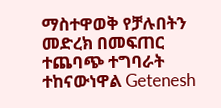ማስተዋወቅ የቻሉበትን መድረክ በመፍጠር ተጨባጭ ተግባራት ተከናውነዋል Getenesh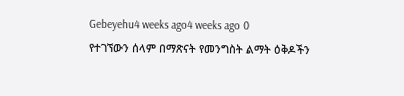Gebeyehu4 weeks ago4 weeks ago 0
የተገኘውን ሰላም በማጽናት የመንግስት ልማት ዕቅዶችን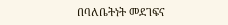በባለቤትነት መደገፍና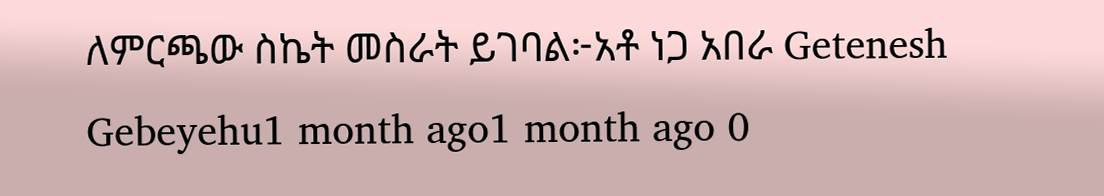ለምርጫው ስኬት መስራት ይገባል፦አቶ ነጋ አበራ Getenesh Gebeyehu1 month ago1 month ago 0